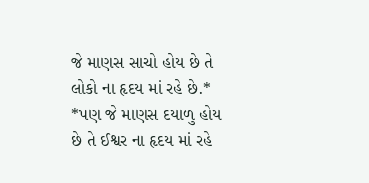જે માણસ સાચો હોય છે તે લોકો ના હૃદય માં રહે છે.*
*પણ જે માણસ દયાળુ હોય છે તે ઈશ્વર ના હૃદય માં રહે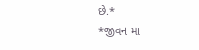છે.*
*જીવન મા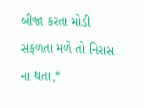બીજા કરતા મોડી સફળતા મળે તો નિરાસ ના થતા,*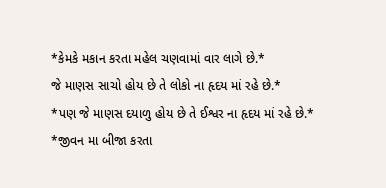*કેમકે મકાન કરતા મહેલ ચણવામાં વાર લાગે છે.*
જે માણસ સાચો હોય છે તે લોકો ના હૃદય માં રહે છે.*
*પણ જે માણસ દયાળુ હોય છે તે ઈશ્વર ના હૃદય માં રહે છે.*
*જીવન મા બીજા કરતા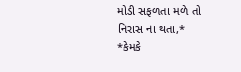મોડી સફળતા મળે તો નિરાસ ના થતા,*
*કેમકે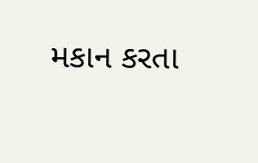મકાન કરતા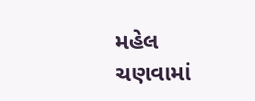મહેલ ચણવામાં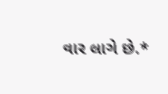વાર લાગે છે.*